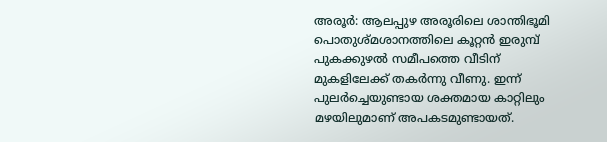അരൂർ: ആലപ്പുഴ അരൂരിലെ ശാന്തിഭൂമി പൊതുശ്മശാനത്തിലെ കൂറ്റൻ ഇരുമ്പ് പുകക്കുഴൽ സമീപത്തെ വീടിന് മുകളിലേക്ക് തകർന്നു വീണു. ഇന്ന് പുലർച്ചെയുണ്ടായ ശക്തമായ കാറ്റിലും മഴയിലുമാണ് അപകടമുണ്ടായത്.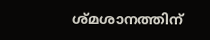ശ്മശാനത്തിന്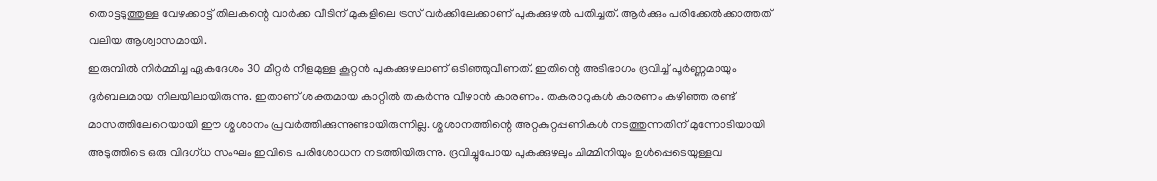തൊട്ടടുത്തുള്ള വേഴക്കാട്ട് തിലകന്റെ വാർക്ക വീടിന് മുകളിലെ ട്രസ് വർക്കിലേക്കാണ് പുകക്കുഴൽ പതിച്ചത്. ആർക്കും പരിക്കേൽക്കാത്തത് വലിയ ആശ്വാസമായി.
ഇരുമ്പിൽ നിർമ്മിച്ച ഏകദേശം 30 മീറ്റർ നീളമുള്ള കൂറ്റൻ പുകക്കുഴലാണ് ഒടിഞ്ഞുവീണത്. ഇതിന്റെ അടിഭാഗം ദ്രവിച്ച് പൂർണ്ണമായും ദുർബലമായ നിലയിലായിരുന്നു. ഇതാണ് ശക്തമായ കാറ്റിൽ തകർന്നു വീഴാൻ കാരണം. തകരാറുകൾ കാരണം കഴിഞ്ഞ രണ്ട് മാസത്തിലേറെയായി ഈ ശ്മശാനം പ്രവർത്തിക്കുന്നുണ്ടായിരുന്നില്ല. ശ്മശാനത്തിന്റെ അറ്റകുറ്റപ്പണികൾ നടത്തുന്നതിന് മുന്നോടിയായി അടുത്തിടെ ഒരു വിദഗ്ധ സംഘം ഇവിടെ പരിശോധന നടത്തിയിരുന്നു. ദ്രവിച്ചുപോയ പുകക്കുഴലും ചിമ്മിനിയും ഉൾപ്പെടെയുള്ളവ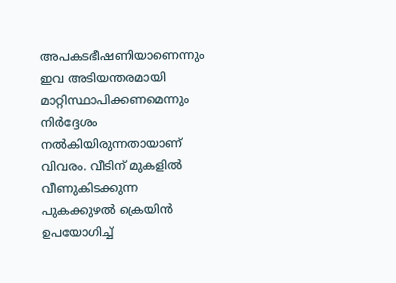അപകടഭീഷണിയാണെന്നും ഇവ അടിയന്തരമായി മാറ്റിസ്ഥാപിക്കണമെന്നും നിർദ്ദേശം നൽകിയിരുന്നതായാണ് വിവരം. വീടിന് മുകളിൽ വീണുകിടക്കുന്ന പുകക്കുഴൽ ക്രെയിൻ ഉപയോഗിച്ച്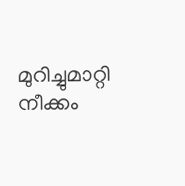മുറിച്ചുമാറ്റി നീക്കം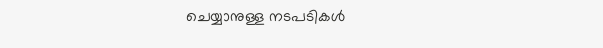ചെയ്യാനുള്ള നടപടികൾ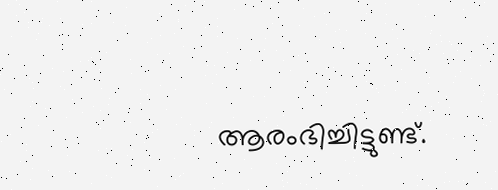ആരംഭിച്ചിട്ടുണ്ട്.